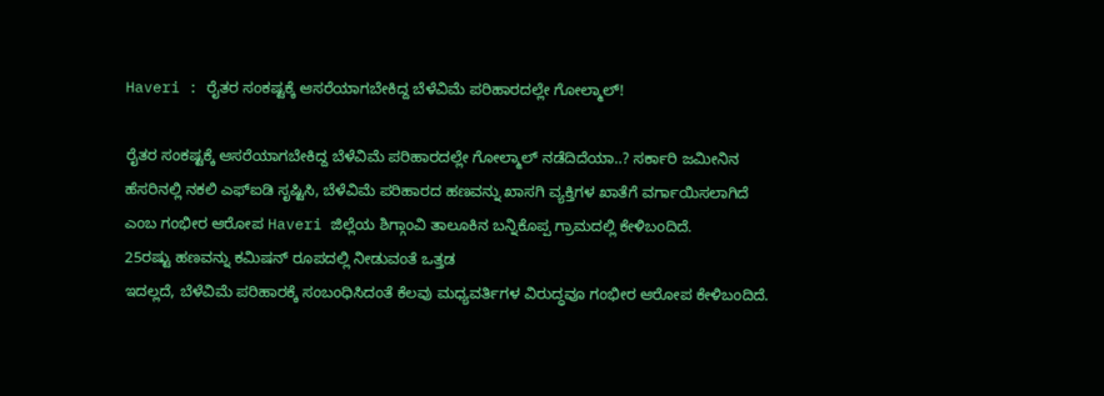Haveri : ರೈತರ ಸಂಕಷ್ಟಕ್ಕೆ ಆಸರೆಯಾಗಬೇಕಿದ್ದ ಬೆಳೆವಿಮೆ ಪರಿಹಾರದಲ್ಲೇ ಗೋಲ್ಮಾಲ್!

ರೈತರ ಸಂಕಷ್ಟಕ್ಕೆ ಆಸರೆಯಾಗಬೇಕಿದ್ದ ಬೆಳೆವಿಮೆ ಪರಿಹಾರದಲ್ಲೇ ಗೋಲ್ಮಾಲ್ ನಡೆದಿದೆಯಾ..? ಸರ್ಕಾರಿ ಜಮೀನಿನ ಹೆಸರಿನಲ್ಲಿ ನಕಲಿ ಎಫ್ಐಡಿ ಸೃಷ್ಟಿಸಿ, ಬೆಳೆವಿಮೆ ಪರಿಹಾರದ ಹಣವನ್ನು ಖಾಸಗಿ ವ್ಯಕ್ತಿಗಳ ಖಾತೆಗೆ ವರ್ಗಾಯಿಸಲಾಗಿದೆ ಎಂಬ ಗಂಭೀರ ಆರೋಪ Haveri ಜಿಲ್ಲೆಯ ಶಿಗ್ಗಾಂವಿ ತಾಲೂಕಿನ ಬನ್ನಿಕೊಪ್ಪ ಗ್ರಾಮದಲ್ಲಿ ಕೇಳಿಬಂದಿದೆ.
25ರಷ್ಟು ಹಣವನ್ನು ಕಮಿಷನ್ ರೂಪದಲ್ಲಿ ನೀಡುವಂತೆ ಒತ್ತಡ
ಇದಲ್ಲದೆ, ಬೆಳೆವಿಮೆ ಪರಿಹಾರಕ್ಕೆ ಸಂಬಂಧಿಸಿದಂತೆ ಕೆಲವು ಮಧ್ಯವರ್ತಿಗಳ ವಿರುದ್ಧವೂ ಗಂಭೀರ ಆರೋಪ ಕೇಳಿಬಂದಿದೆ.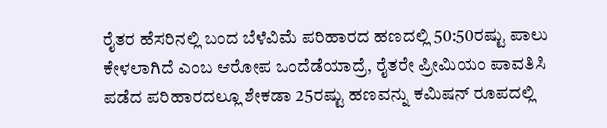ರೈತರ ಹೆಸರಿನಲ್ಲಿ ಬಂದ ಬೆಳೆವಿಮೆ ಪರಿಹಾರದ ಹಣದಲ್ಲಿ 50:50ರಷ್ಟು ಪಾಲು ಕೇಳಲಾಗಿದೆ ಎಂಬ ಆರೋಪ ಒಂದೆಡೆಯಾದ್ರೆ, ರೈತರೇ ಪ್ರೀಮಿಯಂ ಪಾವತಿಸಿ ಪಡೆದ ಪರಿಹಾರದಲ್ಲೂ ಶೇಕಡಾ 25ರಷ್ಟು ಹಣವನ್ನು ಕಮಿಷನ್ ರೂಪದಲ್ಲಿ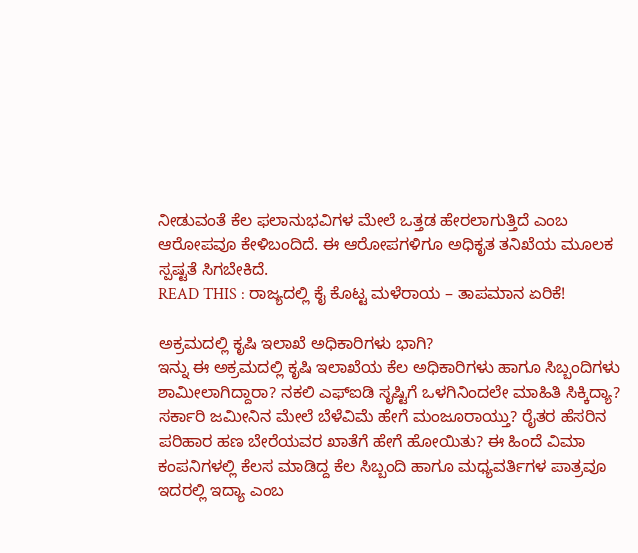ನೀಡುವಂತೆ ಕೆಲ ಫಲಾನುಭವಿಗಳ ಮೇಲೆ ಒತ್ತಡ ಹೇರಲಾಗುತ್ತಿದೆ ಎಂಬ ಆರೋಪವೂ ಕೇಳಿಬಂದಿದೆ. ಈ ಆರೋಪಗಳಿಗೂ ಅಧಿಕೃತ ತನಿಖೆಯ ಮೂಲಕ ಸ್ಪಷ್ಟತೆ ಸಿಗಬೇಕಿದೆ.
READ THIS : ರಾಜ್ಯದಲ್ಲಿ ಕೈ ಕೊಟ್ಟ ಮಳೆರಾಯ – ತಾಪಮಾನ ಏರಿಕೆ!

ಅಕ್ರಮದಲ್ಲಿ ಕೃಷಿ ಇಲಾಖೆ ಅಧಿಕಾರಿಗಳು ಭಾಗಿ?
ಇನ್ನು ಈ ಅಕ್ರಮದಲ್ಲಿ ಕೃಷಿ ಇಲಾಖೆಯ ಕೆಲ ಅಧಿಕಾರಿಗಳು ಹಾಗೂ ಸಿಬ್ಬಂದಿಗಳು ಶಾಮೀಲಾಗಿದ್ದಾರಾ? ನಕಲಿ ಎಫ್ಐಡಿ ಸೃಷ್ಟಿಗೆ ಒಳಗಿನಿಂದಲೇ ಮಾಹಿತಿ ಸಿಕ್ಕಿದ್ಯಾ? ಸರ್ಕಾರಿ ಜಮೀನಿನ ಮೇಲೆ ಬೆಳೆವಿಮೆ ಹೇಗೆ ಮಂಜೂರಾಯ್ತು? ರೈತರ ಹೆಸರಿನ ಪರಿಹಾರ ಹಣ ಬೇರೆಯವರ ಖಾತೆಗೆ ಹೇಗೆ ಹೋಯಿತು? ಈ ಹಿಂದೆ ವಿಮಾ ಕಂಪನಿಗಳಲ್ಲಿ ಕೆಲಸ ಮಾಡಿದ್ದ ಕೆಲ ಸಿಬ್ಬಂದಿ ಹಾಗೂ ಮಧ್ಯವರ್ತಿಗಳ ಪಾತ್ರವೂ ಇದರಲ್ಲಿ ಇದ್ಯಾ ಎಂಬ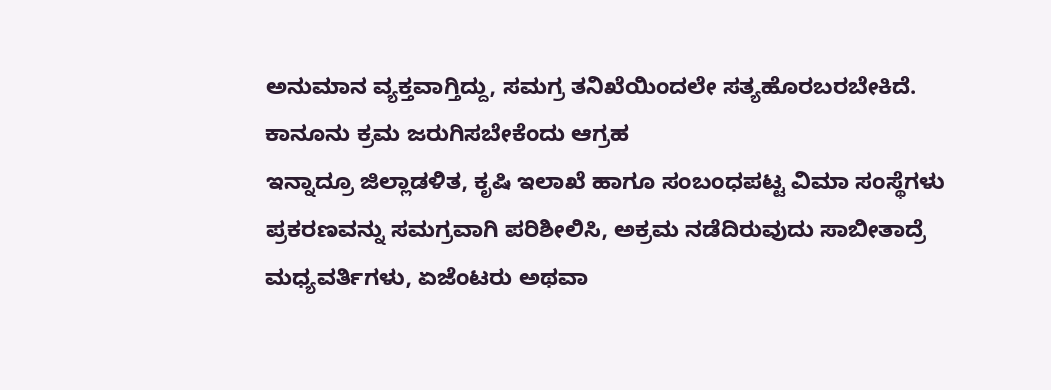ಅನುಮಾನ ವ್ಯಕ್ತವಾಗ್ತಿದ್ದು, ಸಮಗ್ರ ತನಿಖೆಯಿಂದಲೇ ಸತ್ಯಹೊರಬರಬೇಕಿದೆ.
ಕಾನೂನು ಕ್ರಮ ಜರುಗಿಸಬೇಕೆಂದು ಆಗ್ರಹ
ಇನ್ನಾದ್ರೂ ಜಿಲ್ಲಾಡಳಿತ, ಕೃಷಿ ಇಲಾಖೆ ಹಾಗೂ ಸಂಬಂಧಪಟ್ಟ ವಿಮಾ ಸಂಸ್ಥೆಗಳು ಪ್ರಕರಣವನ್ನು ಸಮಗ್ರವಾಗಿ ಪರಿಶೀಲಿಸಿ, ಅಕ್ರಮ ನಡೆದಿರುವುದು ಸಾಬೀತಾದ್ರೆ ಮಧ್ಯವರ್ತಿಗಳು, ಏಜೆಂಟರು ಅಥವಾ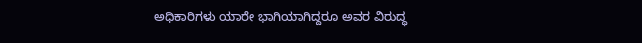ಅಧಿಕಾರಿಗಳು ಯಾರೇ ಭಾಗಿಯಾಗಿದ್ದರೂ ಅವರ ವಿರುದ್ಧ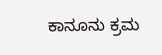ಕಾನೂನು ಕ್ರಮ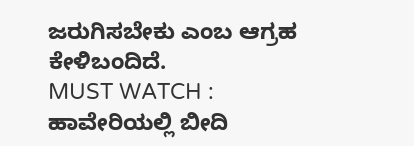ಜರುಗಿಸಬೇಕು ಎಂಬ ಆಗ್ರಹ ಕೇಳಿಬಂದಿದೆ.
MUST WATCH : ಹಾವೇರಿಯಲ್ಲಿ ಬೀದಿ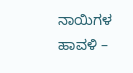ನಾಯಿಗಳ ಹಾವಳಿ –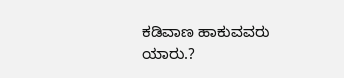ಕಡಿವಾಣ ಹಾಕುವವರು ಯಾರು.?